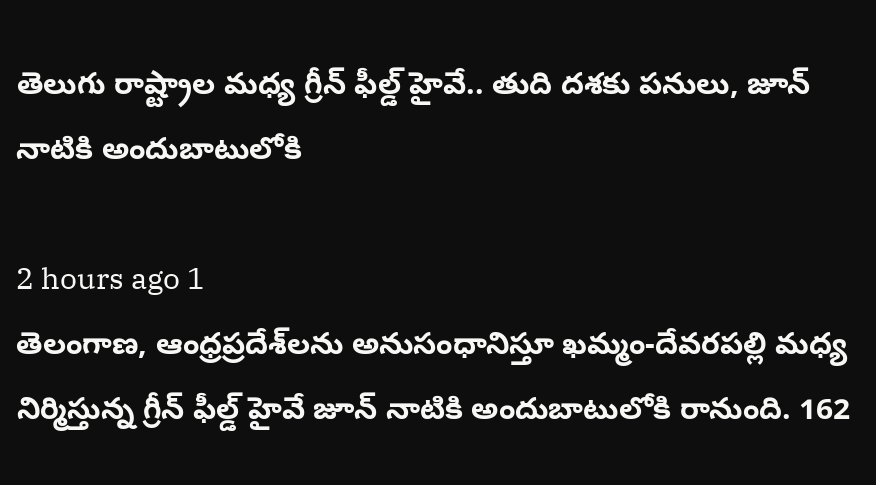తెలుగు రాష్ట్రాల మధ్య గ్రీన్ ఫీల్డ్ హైవే.. తుది దశకు పనులు, జూన్ నాటికి అందుబాటులోకి

2 hours ago 1
తెలంగాణ, ఆంధ్రప్రదేశ్‌లను అనుసంధానిస్తూ ఖమ్మం-దేవరపల్లి మధ్య నిర్మిస్తున్న గ్రీన్ ఫీల్డ్ హైవే జూన్ నాటికి అందుబాటులోకి రానుంది. 162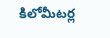కిలోమీటర్ల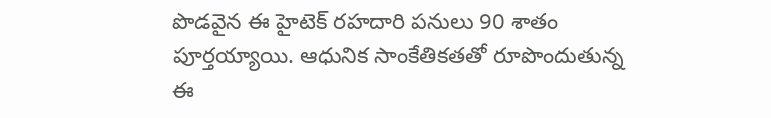పొడవైన ఈ హైటెక్ రహదారి పనులు 90 శాతం పూర్తయ్యాయి. ఆధునిక సాంకేతికతతో రూపొందుతున్న ఈ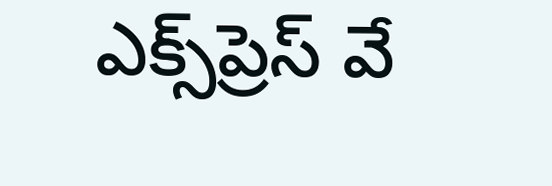ఎక్స్‌ప్రెస్ వే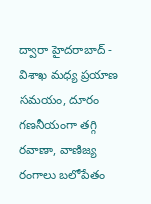ద్వారా హైదరాబాద్ - విశాఖ మధ్య ప్రయాణ సమయం, దూరం గణనీయంగా తగ్గి రవాణా, వాణిజ్య రంగాలు బలోపేతం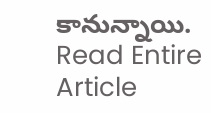కానున్నాయి.
Read Entire Article